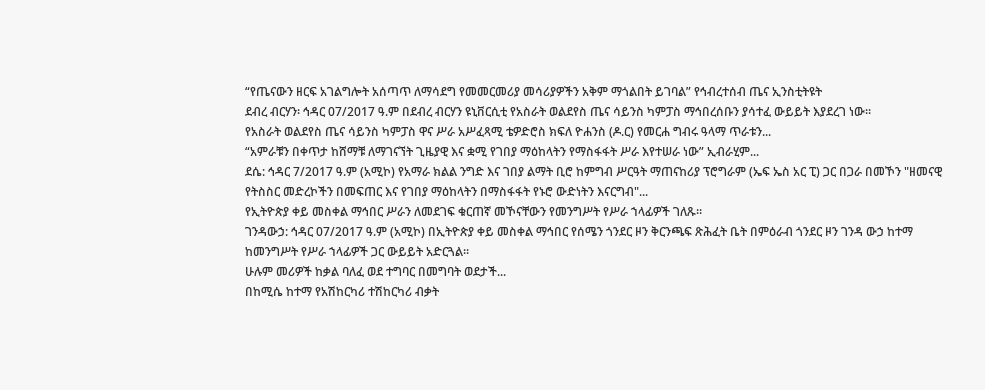“የጤናውን ዘርፍ አገልግሎት አሰጣጥ ለማሳደግ የመመርመሪያ መሳሪያዎችን አቅም ማጎልበት ይገባል” የኅብረተሰብ ጤና ኢንስቲትዩት
ደብረ ብርሃን፡ ኅዳር 07/2017 ዓ.ም በደብረ ብርሃን ዩኒቨርሲቲ የአስራት ወልደየስ ጤና ሳይንስ ካምፓስ ማኅበረሰቡን ያሳተፈ ውይይት እያደረገ ነው።
የአስራት ወልደየስ ጤና ሳይንስ ካምፓስ ዋና ሥራ አሥፈጻሚ ቴዎድሮስ ክፍለ ዮሐንስ (ዶ.ር) የመርሐ ግብሩ ዓላማ ጥራቱን...
“አምራቹን በቀጥታ ከሸማቹ ለማገናኘት ጊዜያዊ እና ቋሚ የገበያ ማዕከላትን የማስፋፋት ሥራ እየተሠራ ነው” ኢብራሂም...
ደሴ: ኅዳር 7/2017 ዓ.ም (አሚኮ) የአማራ ክልል ንግድ እና ገበያ ልማት ቢሮ ከምግብ ሥርዓት ማጠናከሪያ ፕሮግራም (ኤፍ ኤስ አር ፒ) ጋር በጋራ በመኾን "ዘመናዊ የትስስር መድረኮችን በመፍጠር እና የገበያ ማዕከላትን በማስፋፋት የኑሮ ውድነትን እናርግብ"...
የኢትዮጵያ ቀይ መስቀል ማኅበር ሥራን ለመደገፍ ቁርጠኛ መኾናቸውን የመንግሥት የሥራ ኀላፊዎች ገለጹ።
ገንዳውኃ: ኅዳር 07/2017 ዓ.ም (አሚኮ) በኢትዮጵያ ቀይ መስቀል ማኅበር የሰሜን ጎንደር ዞን ቅርንጫፍ ጽሕፈት ቤት በምዕራብ ጎንደር ዞን ገንዳ ውኃ ከተማ ከመንግሥት የሥራ ኀላፊዎች ጋር ውይይት አድርጓል።
ሁሉም መሪዎች ከቃል ባለፈ ወደ ተግባር በመግባት ወደታች...
በከሚሴ ከተማ የአሽከርካሪ ተሽከርካሪ ብቃት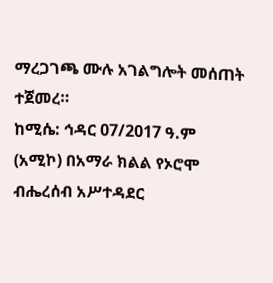ማረጋገጫ ሙሉ አገልግሎት መሰጠት ተጀመረ።
ከሚሴ: ኅዳር 07/2017 ዓ.ም (አሚኮ) በአማራ ክልል የኦሮሞ ብሔረሰብ አሥተዳደር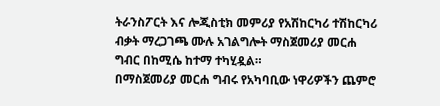ትራንስፖርት እና ሎጂስቲክ መምሪያ የአሽከርካሪ ተሽከርካሪ ብቃት ማረጋገጫ ሙሉ አገልግሎት ማስጀመሪያ መርሐ ግብር በከሚሴ ከተማ ተካሂዷል።
በማስጀመሪያ መርሐ ግብሩ የአካባቢው ነዋሪዎችን ጨምሮ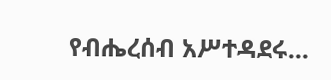የብሔረሰብ አሥተዳደሩ...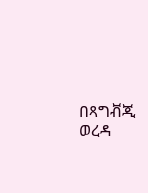በጻግቭጂ ወረዳ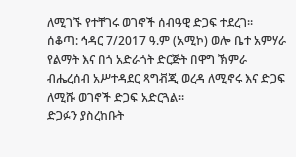ለሚገኙ የተቸገሩ ወገኖች ሰብዓዊ ድጋፍ ተደረገ።
ሰቆጣ: ኅዳር 7/2017 ዓ.ም (አሚኮ) ወሎ ቤተ አምሃራ የልማት እና በጎ አድራጎት ድርጅት በዋግ ኽምራ ብሔረሰብ አሥተዳደር ጻግቭጂ ወረዳ ለሚኖሩ እና ድጋፍ ለሚሹ ወገኖች ድጋፍ አድርጓል።
ድጋፉን ያስረከቡት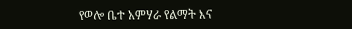የወሎ ቤተ አምሃራ የልማት እና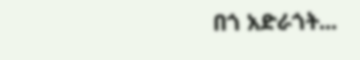በጎ አድራጎት...